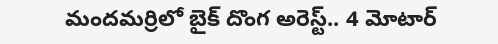మందమర్రిలో బైక్ దొంగ అరెస్ట్.. 4 మోటార్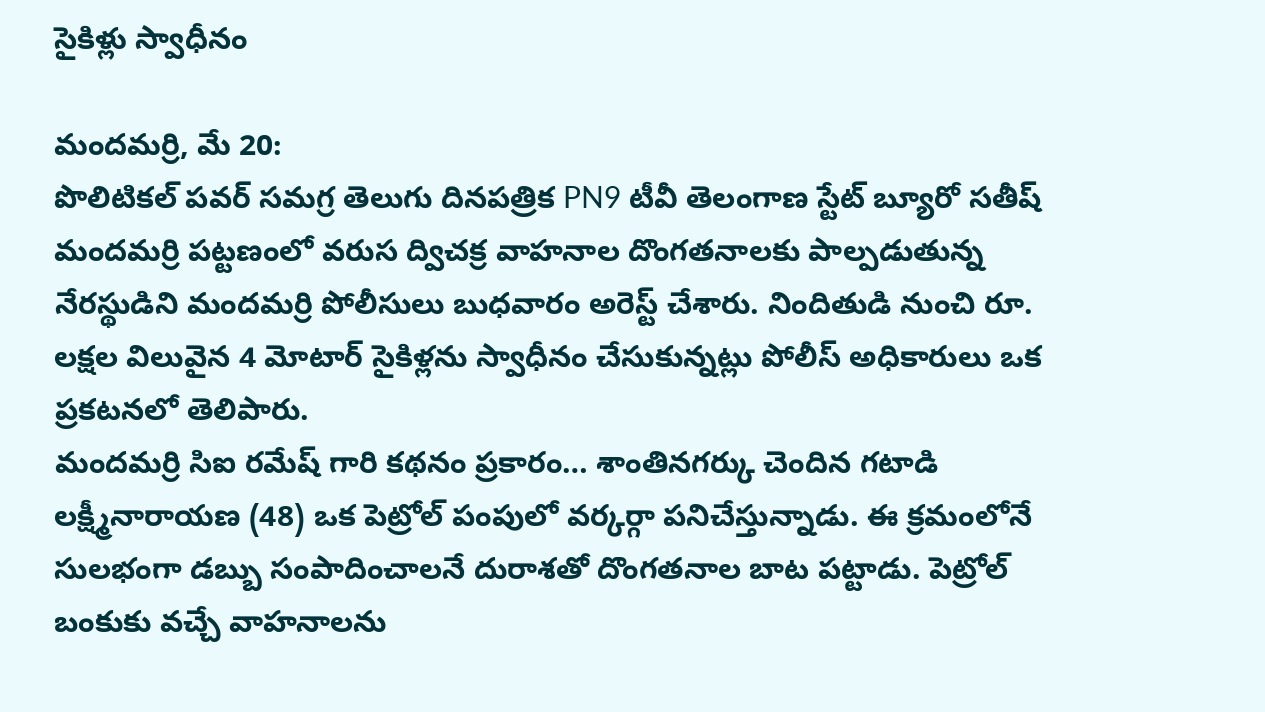సైకిళ్లు స్వాధీనం

మందమర్రి, మే 20:
పొలిటికల్ పవర్ సమగ్ర తెలుగు దినపత్రిక PN9 టీవీ తెలంగాణ స్టేట్ బ్యూరో సతీష్
మందమర్రి పట్టణంలో వరుస ద్విచక్ర వాహనాల దొంగతనాలకు పాల్పడుతున్న నేరస్థుడిని మందమర్రి పోలీసులు బుధవారం అరెస్ట్ చేశారు. నిందితుడి నుంచి రూ. లక్షల విలువైన 4 మోటార్ సైకిళ్లను స్వాధీనం చేసుకున్నట్లు పోలీస్ అధికారులు ఒక ప్రకటనలో తెలిపారు.
మందమర్రి సిఐ రమేష్ గారి కథనం ప్రకారం… శాంతినగర్కు చెందిన గటాడి లక్ష్మీనారాయణ (48) ఒక పెట్రోల్ పంపులో వర్కర్గా పనిచేస్తున్నాడు. ఈ క్రమంలోనే సులభంగా డబ్బు సంపాదించాలనే దురాశతో దొంగతనాల బాట పట్టాడు. పెట్రోల్ బంకుకు వచ్చే వాహనాలను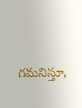గమనిస్తూ,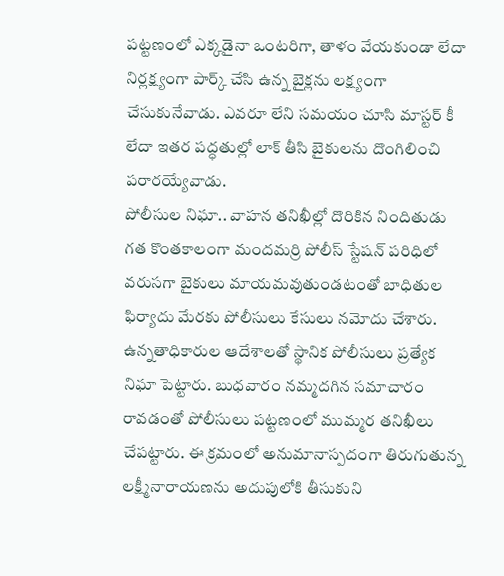పట్టణంలో ఎక్కడైనా ఒంటరిగా, తాళం వేయకుండా లేదా నిర్లక్ష్యంగా పార్క్ చేసి ఉన్న బైక్లను లక్ష్యంగా చేసుకునేవాడు. ఎవరూ లేని సమయం చూసి మాస్టర్ కీ లేదా ఇతర పద్ధతుల్లో లాక్ తీసి బైకులను దొంగిలించి పరారయ్యేవాడు.
పోలీసుల నిఘా.. వాహన తనిఖీల్లో దొరికిన నిందితుడు
గత కొంతకాలంగా మందమర్రి పోలీస్ స్టేషన్ పరిధిలో వరుసగా బైకులు మాయమవుతుండటంతో బాధితుల ఫిర్యాదు మేరకు పోలీసులు కేసులు నమోదు చేశారు. ఉన్నతాధికారుల ఆదేశాలతో స్థానిక పోలీసులు ప్రత్యేక నిఘా పెట్టారు. బుధవారం నమ్మదగిన సమాచారం రావడంతో పోలీసులు పట్టణంలో ముమ్మర తనిఖీలు చేపట్టారు. ఈ క్రమంలో అనుమానాస్పదంగా తిరుగుతున్న లక్ష్మీనారాయణను అదుపులోకి తీసుకుని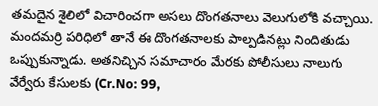తమదైన శైలిలో విచారించగా అసలు దొంగతనాలు వెలుగులోకి వచ్చాయి.
మందమర్రి పరిధిలో తానే ఈ దొంగతనాలకు పాల్పడినట్లు నిందితుడు ఒప్పుకున్నాడు. అతనిచ్చిన సమాచారం మేరకు పోలీసులు నాలుగు వేర్వేరు కేసులకు (Cr.No: 99,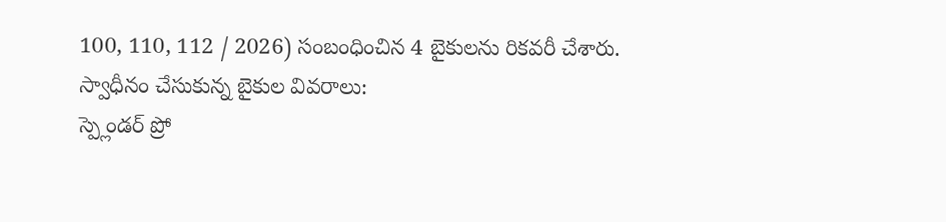100, 110, 112 / 2026) సంబంధించిన 4 బైకులను రికవరీ చేశారు.
స్వాధీనం చేసుకున్న బైకుల వివరాలు:
స్ప్లెండర్ ప్రో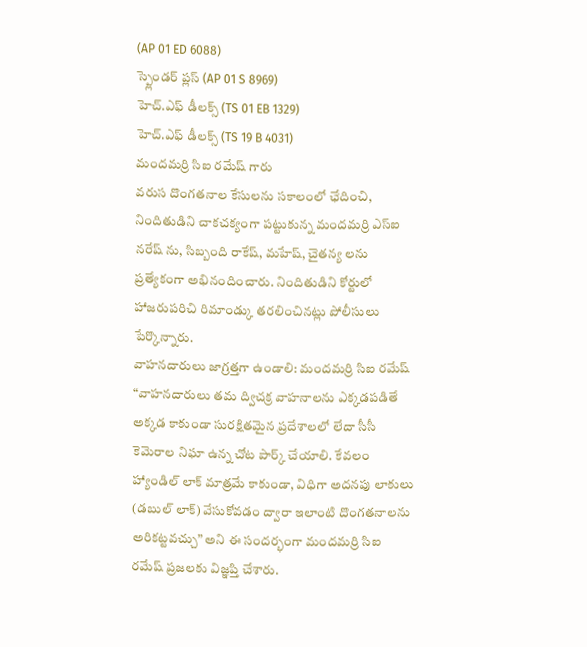(AP 01 ED 6088)
స్ప్లెండర్ ప్లస్ (AP 01 S 8969)
హెచ్.ఎఫ్ డీలక్స్ (TS 01 EB 1329)
హెచ్.ఎఫ్ డీలక్స్ (TS 19 B 4031)
మందమర్రి సిఐ రమేష్ గారు
వరుస దొంగతనాల కేసులను సకాలంలో ఛేదించి, నిందితుడిని చాకచక్యంగా పట్టుకున్న మందమర్రి ఎస్ఐ నరేష్ ను, సిబ్బంది రాకేష్, మహేష్, చైతన్య లను ప్రత్యేకంగా అభినందించారు. నిందితుడిని కోర్టులో హాజరుపరిచి రిమాండ్కు తరలించినట్లు పోలీసులు పేర్కొన్నారు.
వాహనదారులు జాగ్రత్తగా ఉండాలి: మందమర్రి సిఐ రమేష్
“వాహనదారులు తమ ద్విచక్ర వాహనాలను ఎక్కడపడితే అక్కడ కాకుండా సురక్షితమైన ప్రదేశాలలో లేదా సీసీ కెమెరాల నిఘా ఉన్న చోట పార్క్ చేయాలి. కేవలం హ్యాండిల్ లాక్ మాత్రమే కాకుండా, విధిగా అదనపు లాకులు (డబుల్ లాక్) వేసుకోవడం ద్వారా ఇలాంటి దొంగతనాలను అరికట్టవచ్చు” అని ఈ సందర్భంగా మందమర్రి సిఐ రమేష్ ప్రజలకు విజ్ఞప్తి చేశారు.